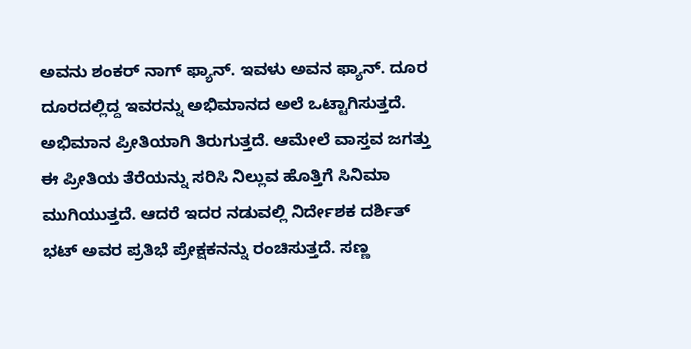ಅವನು ಶಂಕರ್‌ ನಾಗ್‌ ಫ್ಯಾನ್‌. ಇವಳು ಅವನ ಫ್ಯಾನ್‌. ದೂರ ದೂರದಲ್ಲಿದ್ದ ಇವರನ್ನು ಅಭಿಮಾನದ ಅಲೆ ಒಟ್ಟಾಗಿಸುತ್ತದೆ. ಅಭಿಮಾನ ಪ್ರೀತಿಯಾಗಿ ತಿರುಗುತ್ತದೆ. ಆಮೇಲೆ ವಾಸ್ತವ ಜಗತ್ತು ಈ ಪ್ರೀತಿಯ ತೆರೆಯನ್ನು ಸರಿಸಿ ನಿಲ್ಲುವ ಹೊತ್ತಿಗೆ ಸಿನಿಮಾ ಮುಗಿಯುತ್ತದೆ. ಆದರೆ ಇದರ ನಡುವಲ್ಲಿ ನಿರ್ದೇಶಕ ದರ್ಶಿತ್‌ ಭಟ್‌ ಅವರ ಪ್ರತಿಭೆ ಪ್ರೇಕ್ಷಕನನ್ನು ರಂಚಿಸುತ್ತದೆ. ಸಣ್ಣ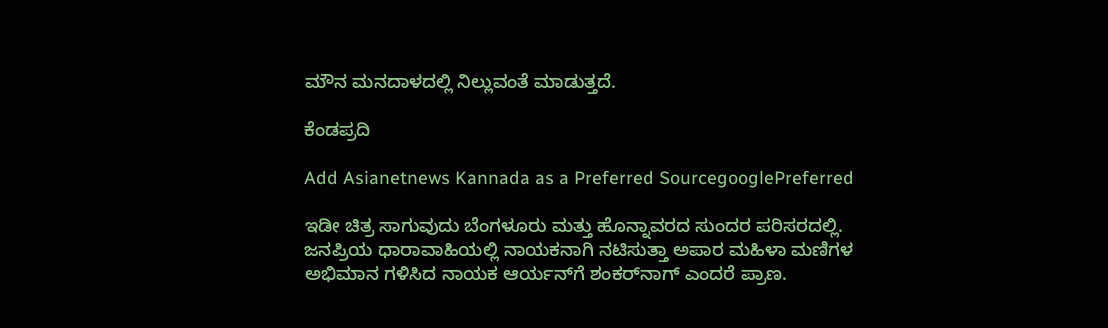ಮೌನ ಮನದಾಳದಲ್ಲಿ ನಿಲ್ಲುವಂತೆ ಮಾಡುತ್ತದೆ.

ಕೆಂಡಪ್ರದಿ

Add Asianetnews Kannada as a Preferred SourcegooglePreferred

ಇಡೀ ಚಿತ್ರ ಸಾಗುವುದು ಬೆಂಗಳೂರು ಮತ್ತು ಹೊನ್ನಾವರದ ಸುಂದರ ಪರಿಸರದಲ್ಲಿ. ಜನಪ್ರಿಯ ಧಾರಾವಾಹಿಯಲ್ಲಿ ನಾಯಕನಾಗಿ ನಟಿಸುತ್ತಾ ಅಪಾರ ಮಹಿಳಾ ಮಣಿಗಳ ಅಭಿಮಾನ ಗಳಿಸಿದ ನಾಯಕ ಆರ್ಯನ್‌ಗೆ ಶಂಕರ್‌ನಾಗ್‌ ಎಂದರೆ ಪ್ರಾಣ.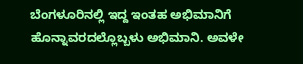ಬೆಂಗಳೂರಿನಲ್ಲಿ ಇದ್ದ ಇಂತಹ ಅಭಿಮಾನಿಗೆ ಹೊನ್ನಾವರದಲ್ಲೊಬ್ಬಳು ಅಭಿಮಾನಿ. ಅವಳೇ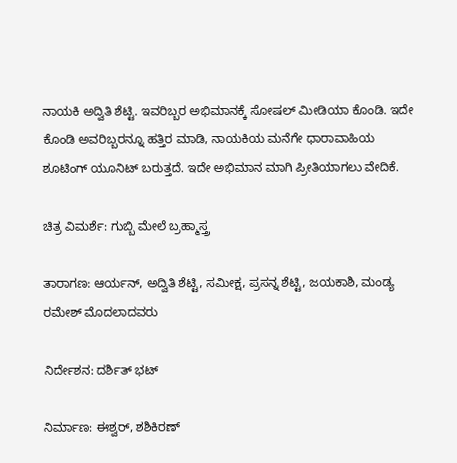ನಾಯಕಿ ಅದ್ವಿತಿ ಶೆಟ್ಟಿ. ಇವರಿಬ್ಬರ ಅಭಿಮಾನಕ್ಕೆ ಸೋಷಲ್‌ ಮೀಡಿಯಾ ಕೊಂಡಿ. ಇದೇ ಕೊಂಡಿ ಅವರಿಬ್ಬರನ್ನೂ ಹತ್ತಿರ ಮಾಡಿ, ನಾಯಕಿಯ ಮನೆಗೇ ಧಾರಾವಾಹಿಯ ಶೂಟಿಂಗ್‌ ಯೂನಿಟ್‌ ಬರುತ್ತದೆ. ಇದೇ ಅಭಿಮಾನ ಮಾಗಿ ಪ್ರೀತಿಯಾಗಲು ವೇದಿಕೆ.

ಚಿತ್ರ ವಿಮರ್ಶೆ: ಗುಬ್ಬಿ ಮೇಲೆ ಬ್ರಹ್ಮಾಸ್ತ್ರ

ತಾರಾಗಣ: ಆರ್ಯನ್‌, ಅದ್ವಿತಿ ಶೆಟ್ಟಿ, ಸಮೀಕ್ಷ, ಪ್ರಸನ್ನ ಶೆಟ್ಟಿ, ಜಯಕಾಶಿ, ಮಂಡ್ಯ ರಮೇಶ್‌ ಮೊದಲಾದವರು

ನಿರ್ದೇಶನ: ದರ್ಶಿತ್‌ ಭಟ್‌

ನಿರ್ಮಾಣ: ಈಶ್ವರ್‌, ಶಶಿಕಿರಣ್‌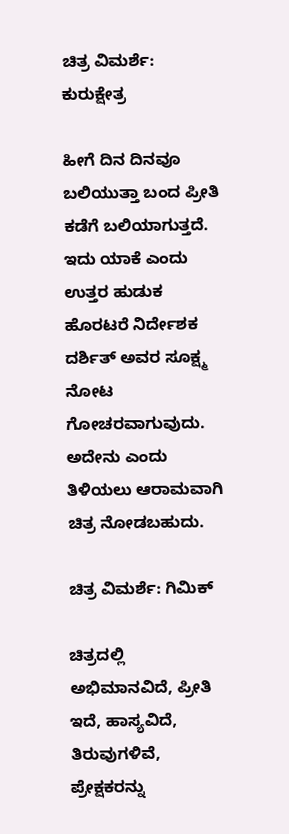ಚಿತ್ರ ವಿಮರ್ಶೆ: ಕುರುಕ್ಷೇತ್ರ

ಹೀಗೆ ದಿನ ದಿನವೂ ಬಲಿಯುತ್ತಾ ಬಂದ ಪ್ರೀತಿ ಕಡೆಗೆ ಬಲಿಯಾಗುತ್ತದೆ. ಇದು ಯಾಕೆ ಎಂದು ಉತ್ತರ ಹುಡುಕ ಹೊರಟರೆ ನಿರ್ದೇಶಕ ದರ್ಶಿತ್‌ ಅವರ ಸೂಕ್ಷ್ಮ ನೋಟ ಗೋಚರವಾಗುವುದು. ಅದೇನು ಎಂದು ತಿಳಿಯಲು ಆರಾಮವಾಗಿ ಚಿತ್ರ ನೋಡಬಹುದು.

ಚಿತ್ರ ವಿಮರ್ಶೆ: ಗಿಮಿಕ್

ಚಿತ್ರದಲ್ಲಿ ಅಭಿಮಾನವಿದೆ, ಪ್ರೀತಿ ಇದೆ, ಹಾಸ್ಯವಿದೆ, ತಿರುವುಗಳಿವೆ, ಪ್ರೇಕ್ಷಕರನ್ನು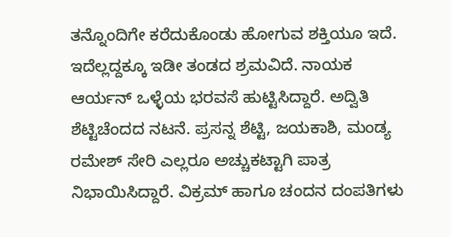ತನ್ನೊಂದಿಗೇ ಕರೆದುಕೊಂಡು ಹೋಗುವ ಶಕ್ತಿಯೂ ಇದೆ. ಇದೆಲ್ಲದ್ದಕ್ಕೂ ಇಡೀ ತಂಡದ ಶ್ರಮವಿದೆ. ನಾಯಕ ಆರ್ಯನ್‌ ಒಳ್ಳೆಯ ಭರವಸೆ ಹುಟ್ಟಿಸಿದ್ದಾರೆ. ಅದ್ವಿತಿ ಶೆಟ್ಟಿಚೆಂದದ ನಟನೆ. ಪ್ರಸನ್ನ ಶೆಟ್ಟಿ, ಜಯಕಾಶಿ, ಮಂಡ್ಯ ರಮೇಶ್‌ ಸೇರಿ ಎಲ್ಲರೂ ಅಚ್ಚುಕಟ್ಟಾಗಿ ಪಾತ್ರ ನಿಭಾಯಿಸಿದ್ದಾರೆ. ವಿಕ್ರಮ್‌ ಹಾಗೂ ಚಂದನ ದಂಪತಿಗಳು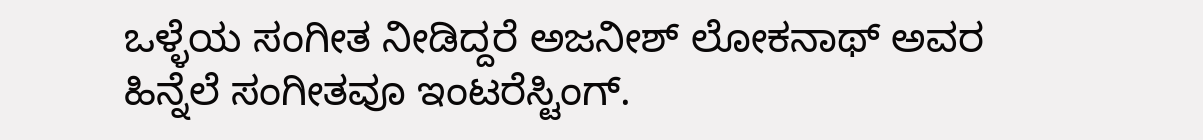ಒಳ್ಳೆಯ ಸಂಗೀತ ನೀಡಿದ್ದರೆ ಅಜನೀಶ್‌ ಲೋಕನಾಥ್‌ ಅವರ ಹಿನ್ನೆಲೆ ಸಂಗೀತವೂ ಇಂಟರೆಸ್ಟಿಂಗ್‌.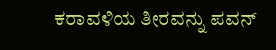ಕರಾವಳಿಯ ತೀರವನ್ನು ಪವನ್‌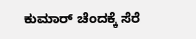ಕುಮಾರ್‌ ಚೆಂದಕ್ಕೆ ಸೆರೆ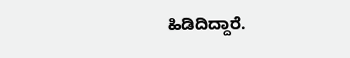ಹಿಡಿದಿದ್ದಾರೆ.